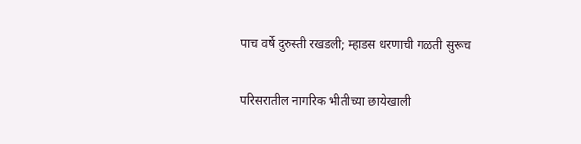पाच वर्षे दुरुस्ती रखडली; म्हाडस धरणाची गळती सुरूच

परिसरातील नागरिक भीतीच्या छायेखाली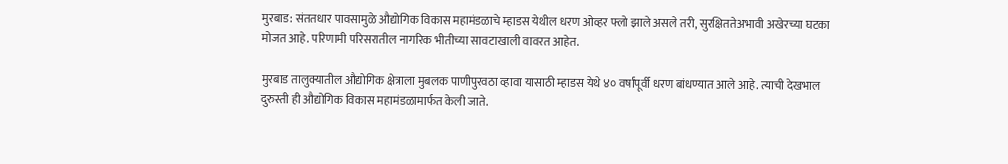मुरबाड: संततधार पावसामुळे औद्योगिक विकास महामंडळाचे म्हाडस येथील धरण ओव्हर फ्लो झाले असले तरी, सुरक्षिततेअभावी अखेरच्या घटका मोजत आहे. परिणामी परिसरातील नागरिक भीतीच्या सावटाखाली वावरत आहेत.

मुरबाड तालुक्यातील औद्योगिक क्षेत्राला मुबलक पाणीपुरवठा व्हावा यासाठी म्हाडस येथे ४० वर्षांपूर्वी धरण बांधण्यात आले आहे. त्याची देखभाल दुरुस्ती ही औद्योगिक विकास महामंडळामार्फत केली जाते.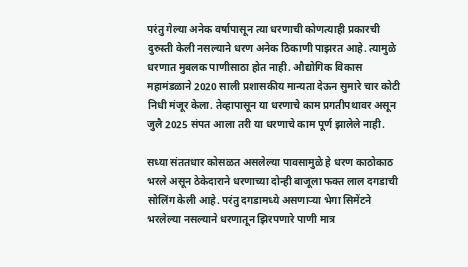परंतु गेल्या अनेक वर्षापासून त्या धरणाची कोणत्याही प्रकारची दुरुस्ती केली नसल्याने धरण अनेक ठिकाणी पाझरत आहे. त्यामुळे धरणात मुबलक पाणीसाठा होत नाही. औद्योगिक विकास महामंडळाने 2020 साली प्रशासकीय मान्यता देऊन सुमारे चार कोटी निधी मंजूर केला. तेव्हापासून या धरणाचे काम प्रगतीपथावर असून जुलै 2025 संपत आला तरी या धरणाचे काम पूर्ण झालेले नाही.

सध्या संततधार कोसळत असलेल्या पावसामुळे हे धरण काठोकाठ भरले असून ठेकेदाराने धरणाच्या दोन्ही बाजूला फक्त लाल दगडाची सोलिंग केली आहे. परंतु दगडामध्ये असणाऱ्या भेगा सिमेंटने भरलेल्या नसल्याने धरणातून झिरपणारे पाणी मात्र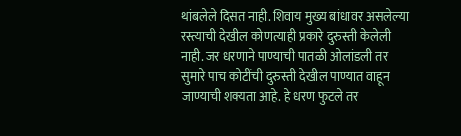थांबलेले दिसत नाही. शिवाय मुख्य बांधावर असलेल्या रस्त्याची देखील कोणत्याही प्रकारे दुरुस्ती केलेली नाही. जर धरणाने पाण्याची पातळी ओलांडली तर सुमारे पाच कोटींची दुरुस्ती देखील पाण्यात वाहून जाण्याची शक्यता आहे. हे धरण फुटले तर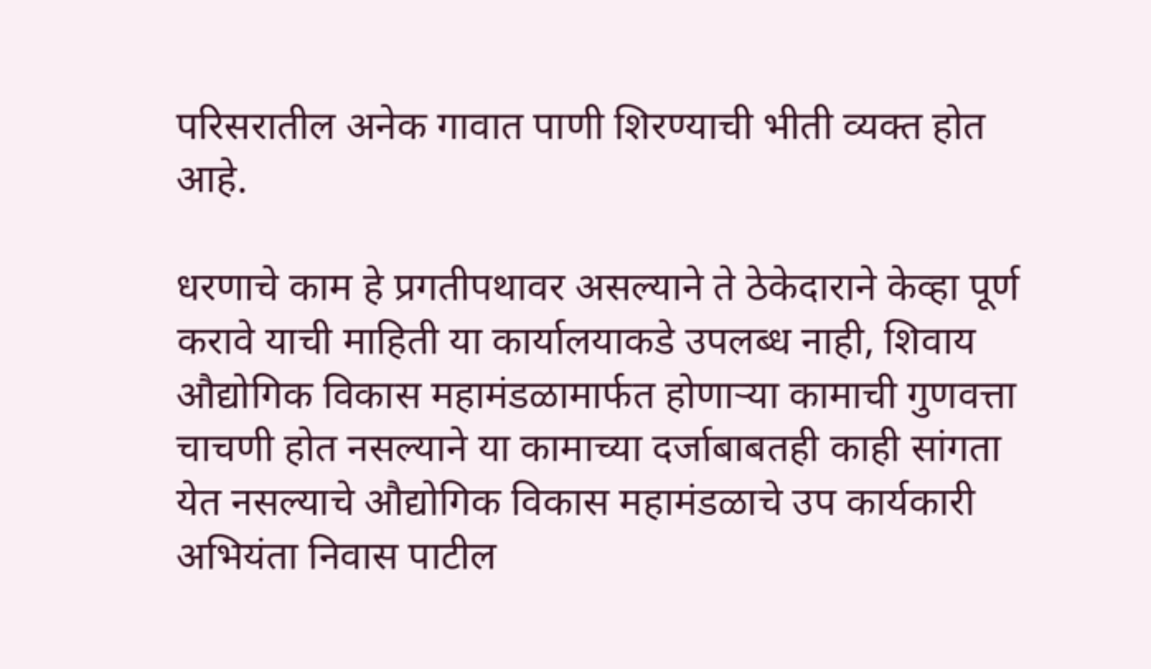परिसरातील अनेक गावात पाणी शिरण्याची भीती व्यक्त होत आहे.

धरणाचे काम हे प्रगतीपथावर असल्याने ते ठेकेदाराने केव्हा पूर्ण करावे याची माहिती या कार्यालयाकडे उपलब्ध नाही, शिवाय औद्योगिक विकास महामंडळामार्फत होणाऱ्या कामाची गुणवत्ता चाचणी होत नसल्याने या कामाच्या दर्जाबाबतही काही सांगता येत नसल्याचे औद्योगिक विकास महामंडळाचे उप कार्यकारी अभियंता निवास पाटील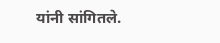यांनी सांगितले.